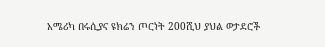አሜሪካ በሩሲያና ዩክሬን ጦርነት 200ሺህ ያህል ወታደሮች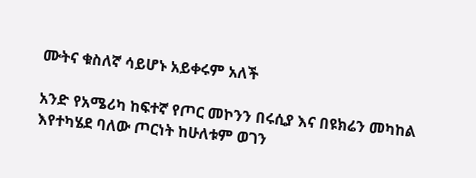ሙትና ቁስለኛ ሳይሆኑ አይቀሩም አለች

አንድ የአሜሪካ ከፍተኛ የጦር መኮንን በሩሲያ እና በዩክሬን መካከል እየተካሄደ ባለው ጦርነት ከሁለቱም ወገን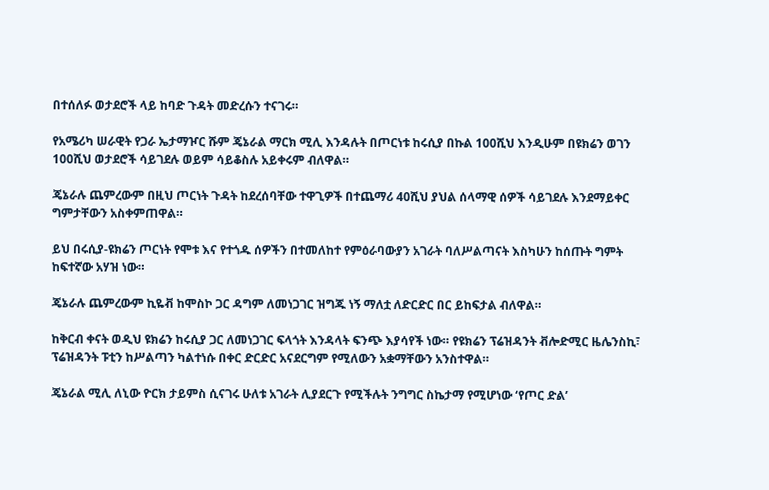በተሰለፉ ወታደሮች ላይ ከባድ ጉዳት መድረሱን ተናገሩ።

የአሜሪካ ሠራዊት የጋራ ኤታማዦር ሹም ጄኔራል ማርክ ሚሊ እንዳሉት በጦርነቱ ከሩሲያ በኩል 100ሺህ እንዲሁም በዩክሬን ወገን 100ሺህ ወታደሮች ሳይገደሉ ወይም ሳይቆስሉ አይቀሩም ብለዋል።

ጄኔራሉ ጨምረውም በዚህ ጦርነት ጉዳት ከደረሰባቸው ተዋጊዎች በተጨማሪ 40ሺህ ያህል ሰላማዊ ሰዎች ሳይገደሉ እንደማይቀር ግምታቸውን አስቀምጠዋል።

ይህ በሩሲያ-ዩክሬን ጦርነት የሞቱ እና የተጎዱ ሰዎችን በተመለከተ የምዕራባውያን አገራት ባለሥልጣናት እስካሁን ከሰጡት ግምት ከፍተኛው አሃዝ ነው።

ጄኔራሉ ጨምረውም ኪዬቭ ከሞስኮ ጋር ዳግም ለመነጋገር ዝግጁ ነኝ ማለቷ ለድርድር በር ይከፍታል ብለዋል።

ከቅርብ ቀናት ወዲህ ዩክሬን ከሩሲያ ጋር ለመነጋገር ፍላጎት እንዳላት ፍንጭ እያሳየች ነው። የዩክሬን ፕሬዝዳንት ቭሎድሚር ዜሌንስኪ፣ ፕሬዝዳንት ፑቲን ከሥልጣን ካልተነሱ በቀር ድርድር አናደርግም የሚለውን አቋማቸውን አንስተዋል።

ጄኔራል ሚሊ ለኒው ዮርክ ታይምስ ሲናገሩ ሁለቱ አገራት ሊያደርጉ የሚችሉት ንግግር ስኬታማ የሚሆነው ‘የጦር ድል’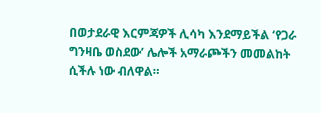በወታደራዊ እርምጃዎች ሊሳካ እንደማይችል ‘የጋራ ግንዛቤ ወስደው’ ሌሎች አማራጮችን መመልከት ሲችሉ ነው ብለዋል።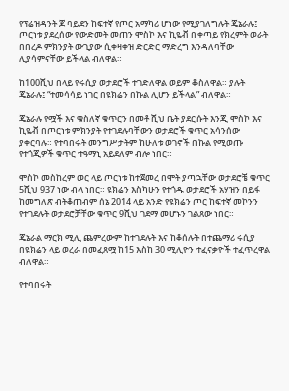የፕሬዝዳንት ጆ ባይደን ከፍተኛ የጦር አማካሪ ሆነው የሚያገለግሉት ጄኔራሉ፤ ጦርነቱ ያደረሰው የውድመት መጠን ሞስኮ እና ኪዬቭ በቀጣይ የክረምት ወራት በበረዶ ምክንያት ውጊያው ሲቀዛቀዝ ድርድር ማድረግ እንዳለባቸው ሊያሳምናቸው ይችላል ብለዋል።

ከ100ሺህ በላይ የሩሲያ ወታደሮች ተገድለዋል ወይም ቆስለዋል። ያሉት ጄኔራሉ፤ “ተመሳሳይ ነገር በዩክሬን በኩል ሊሆን ይችላል” ብለዋል።

ጄኔራሉ የሟች እና ቁስለኛ ቁጥርን በመቶ ሺህ ቤት ያደርሱት እንጂ ሞስኮ እና ኪዬቭ በጦርነቱ ምክንያት የተገደሉባቸውን ወታደሮች ቁጥር አሳንሰው ያቀርባሉ። የተባበሩት መንግሥታትም ከሁለቱ ወገኖች በኩል የሚወጡ የተጎጂዎች ቁጥር ተዓማኒ አይደለም ብሎ ነበር።

ሞስኮ መስከረም ወር ላይ ጦርነቱ ከተጀመረ በሞት ያጣኋቸው ወታደሮቼ ቁጥር 5ሺህ 937 ነው ብላ ነበር። ዩክሬን እስካሁን የተጎዱ ወታደሮች አሃዝን በይፋ ከመግለጽ ብትቆጠብም ሰኔ 2014 ላይ አንድ የዩክሬን ጦር ከፍተኛ መኮንን የተገደሉት ወታደሮቻቸው ቁጥር 9ሺህ ገደማ መሆኑን ገልጸው ነበር።

ጄኔራል ማርክ ሚሊ ጨምረውም ከተገደሉት እና ከቆሰሉት በተጨማሪ ሩሲያ በዩክሬን ላይ ወረራ በመፈጸሟ ከ15 እስከ 30 ሚሊዮን ተፈናቃዮች ተፈጥረዋል ብለዋል።

የተባበሩት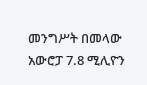መንግሥት በመላው አውሮፓ 7.8 ሚሊዮን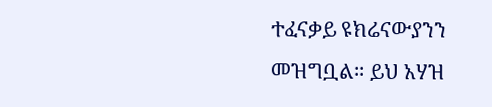ተፈናቃይ ዩክሬናውያንን መዝግቧል። ይህ አሃዝ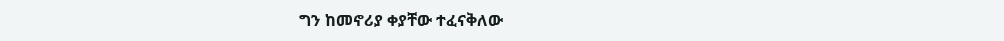ግን ከመኖሪያ ቀያቸው ተፈናቅለው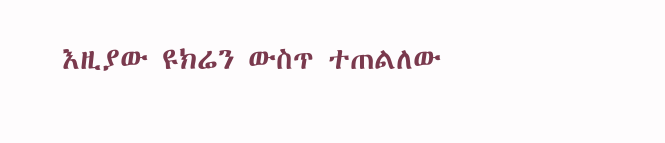እዚያው ዩክሬን ውስጥ ተጠልለው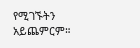የሚገኙትን አይጨምርም።